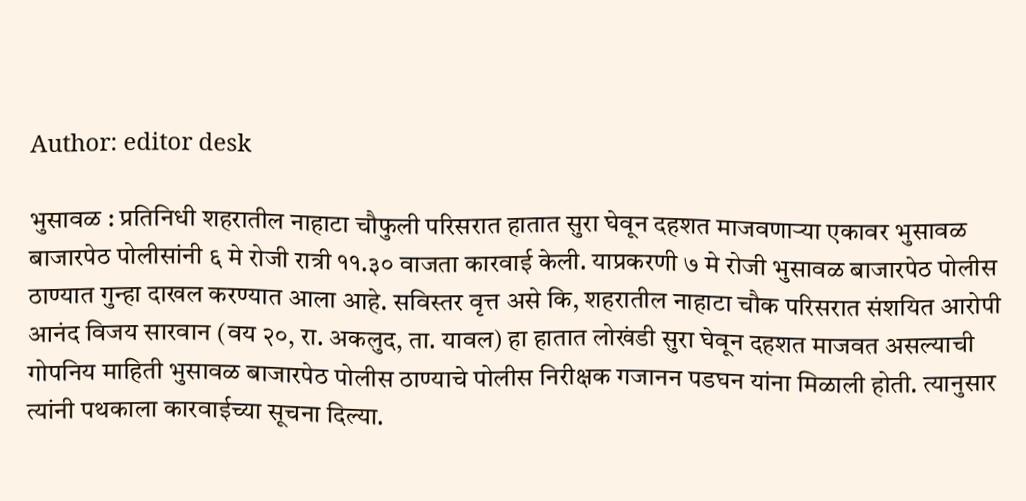Author: editor desk

भुसावळ : प्रतिनिधी शहरातील नाहाटा चौफुली परिसरात हातात सुरा घेवून दहशत माजवणाऱ्या एकावर भुसावळ बाजारपेठ पोलीसांनी ६ मे रोजी रात्री ११.३० वाजता कारवाई केली. याप्रकरणी ७ मे रोजी भुसावळ बाजारपेठ पोलीस ठाण्यात गुन्हा दाखल करण्यात आला आहे. सविस्तर वृत्त असे कि, शहरातील नाहाटा चौक परिसरात संशयित आरोपी आनंद विजय सारवान (वय २०, रा. अकलुद, ता. यावल) हा हातात लोखंडी सुरा घेवून दहशत माजवत असल्याची गोपनिय माहिती भुसावळ बाजारपेठ पोलीस ठाण्याचे पोलीस निरीक्षक गजानन पडघन यांना मिळाली होती. त्यानुसार त्यांनी पथकाला कारवाईच्या सूचना दिल्या.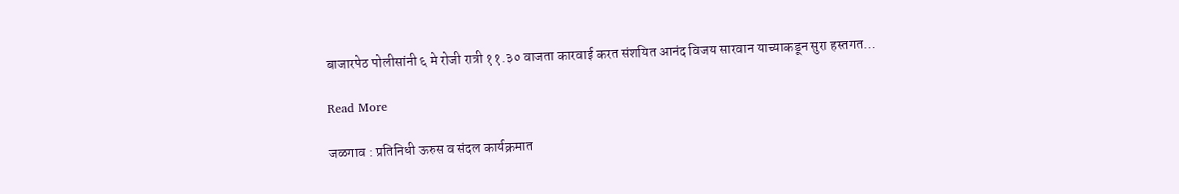बाजारपेठ पोलीसांनी ६ मे रोजी रात्री ११.३० वाजता कारवाई करत संशयित आनंद विजय सारवान याच्याकडून सुरा हस्तगत…

Read More

जळगाव : प्रतिनिधी ऊरुस व संदल कार्यक्रमात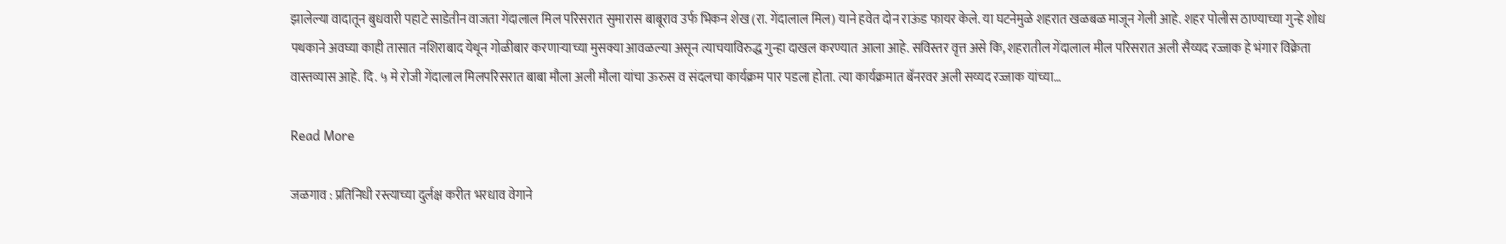झालेल्या वादातून बुधवारी पहाटे साडेतीन वाजता गेंदालाल मिल परिसरात सुमारास बाबूराव उर्फ भिकन शेख (रा. गेंदालाल मिल) याने हवेत दोन राऊंड फायर केले. या घटनेमुळे शहरात खळबळ माजून गेली आहे. शहर पोलीस ठाण्याच्या गुन्हे शोध पथकाने अवघ्या काही तासात नशिराबाद येथून गोळीबार करणाऱ्याच्या मुसक्या आवळल्या असून त्याचयाविरुद्ध गुन्हा दाखल करण्यात आला आहे. सविस्तर वृत्त असे कि, शहरातील गेंदालाल मील परिसरात अली सैय्यद रज्जाक हे भंगार विक्रेता वास्तव्यास आहे. दि. ५ मे रोजी गेंदालाल मिलपरिसरात बाबा मौला अली मौला यांचा ऊरुस व संदलचा कार्यक्रम पार पडला होता. त्या कार्यक्रमात बॅनरवर अली सय्यद रज्जाक यांच्या…

Read More

जळगाव : प्रतिनिधी रस्त्याच्या दुर्लक्ष करीत भरधाव वेगाने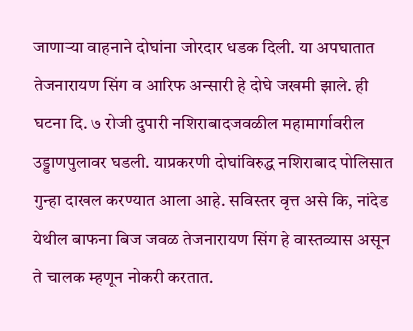जाणाऱ्या वाहनाने दोघांना जोरदार धडक दिली. या अपघातात तेजनारायण सिंग व आरिफ अन्सारी हे दोघे जखमी झाले. ही घटना दि. ७ रोजी दुपारी नशिराबादजवळील महामार्गावरील उड्डाणपुलावर घडली. याप्रकरणी दोघांविरुद्ध नशिराबाद पोलिसात गुन्हा दाखल करण्यात आला आहे. सविस्तर वृत्त असे कि, नांदेड येथील बाफना बिज जवळ तेजनारायण सिंग हे वास्तव्यास असून ते चालक म्हणून नोकरी करतात.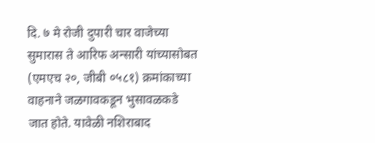दि. ७ मे रोजी दुपारी चार वाजेच्या सुमारास ते आरिफ अन्सारी यांच्यासोबत (एमएच २०, जीबी ०५८१) क्रमांकाच्या वाहनाने जळगावकडून भुसावळकडे जात होते. यावेळी नशिराबाद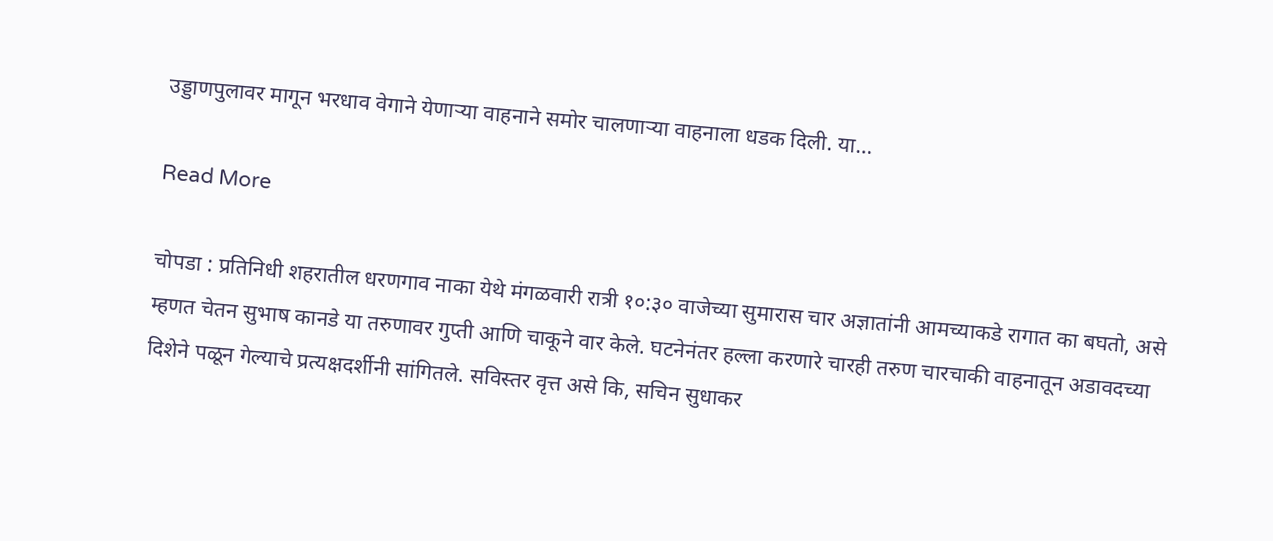उड्डाणपुलावर मागून भरधाव वेगाने येणाऱ्या वाहनाने समोर चालणाऱ्या वाहनाला धडक दिली. या…

Read More

चोपडा : प्रतिनिधी शहरातील धरणगाव नाका येथे मंगळवारी रात्री १०:३० वाजेच्या सुमारास चार अज्ञातांनी आमच्याकडे रागात का बघतो, असे म्हणत चेतन सुभाष कानडे या तरुणावर गुप्ती आणि चाकूने वार केले. घटनेनंतर हल्ला करणारे चारही तरुण चारचाकी वाहनातून अडावदच्या दिशेने पळून गेल्याचे प्रत्यक्षदर्शीनी सांगितले. सविस्तर वृत्त असे कि, सचिन सुधाकर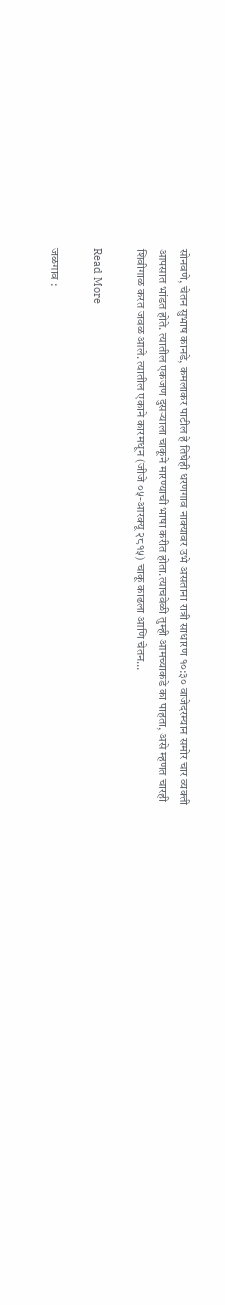सोनवणे, चेतन सुभाष कानडे, कमलाकर पाटील हे तिघेही धरणगाव नाक्यावर उभे असताना रात्री साधारण १०:३० वाजेदरम्यान समोर चार व्यक्ती आपसात भांडत होते. त्यातील एकजण दुसऱ्याला चाकूने मारण्याची भाषा करीत होता.त्याचवेळी तुम्ही आमच्याकडे का पाहता, असे म्हणत चारही शिवीगाळ करत जवळ आले. त्यातील एकाने कारमधून (जीजे ०५-आरक्यू २८१५) चाकू काढला आणि चेतन…

Read More

जळगाव :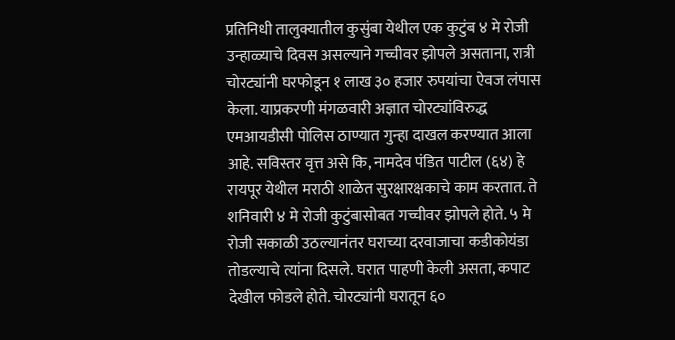प्रतिनिधी तालुक्यातील कुसुंबा येथील एक कुटुंब ४ मे रोजी उन्हाळ्याचे दिवस असल्याने गच्चीवर झोपले असताना, रात्री चोरट्यांनी घरफोडून १ लाख ३० हजार रुपयांचा ऐवज लंपास केला. याप्रकरणी मंगळवारी अज्ञात चोरट्यांविरुद्ध एमआयडीसी पोलिस ठाण्यात गुन्हा दाखल करण्यात आला आहे. सविस्तर वृत्त असे कि, नामदेव पंडित पाटील (६४) हे रायपूर येथील मराठी शाळेत सुरक्षारक्षकाचे काम करतात. ते शनिवारी ४ मे रोजी कुटुंबासोबत गच्चीवर झोपले होते. ५ मे रोजी सकाळी उठल्यानंतर घराच्या दरवाजाचा कडीकोयंडा तोडल्याचे त्यांना दिसले. घरात पाहणी केली असता, कपाट देखील फोडले होते. चोरट्यांनी घरातून ६०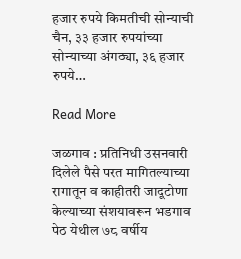हजार रुपये किमतीची सोन्याची चैन, ३३ हजार रुपयांच्या सोन्याच्या अंगठ्या, ३६ हजार रुपये…

Read More

जळगाव : प्रतिनिधी उसनवारी दिलेले पैसे परत मागितल्याच्या रागातून व काहीतरी जादूटोणा केल्याच्या संशयावरून भडगाव पेठ येथील ७८ वर्षीय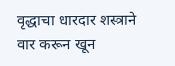वृद्धाचा धारदार शस्त्राने वार करून खून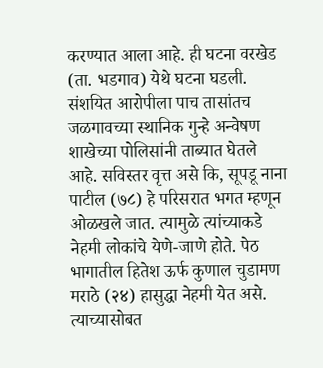करण्यात आला आहे. ही घटना वरखेड (ता. भडगाव) येथे घटना घडली. संशयित आरोपीला पाच तासांतच जळगावच्या स्थानिक गुन्हे अन्वेषण शाखेच्या पोलिसांनी ताब्यात घेतले आहे. सविस्तर वृत्त असे कि, सूपडू नाना पाटील (७८) हे परिसरात भगत म्हणून ओळखले जात. त्यामुळे त्यांच्याकडे नेहमी लोकांचे येणे-जाणे होते. पेठ भागातील हितेश ऊर्फ कुणाल चुडामण मराठे (२४) हासुद्धा नेहमी येत असे. त्याच्यासोबत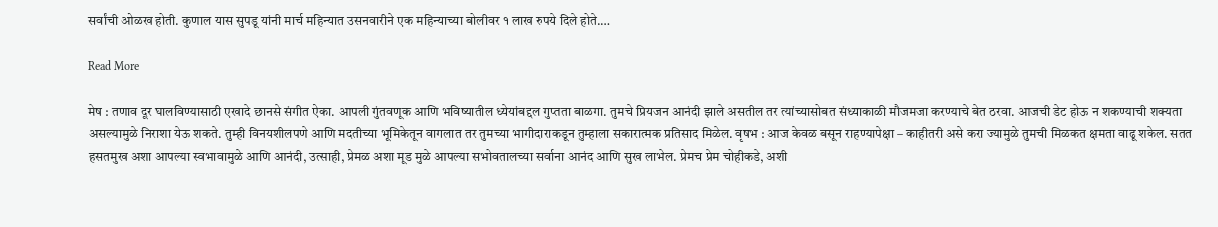सर्वांची ओळख होती. कुणाल यास सुपडू यांनी मार्च महिन्यात उसनवारीने एक महिन्याच्या बोलीवर १ लाख रुपये दिले होते.…

Read More

मेष : तणाव दूर घालविण्यासाठी एखादे छानसे संगीत ऐका. आपली गुंतवणूक आणि भविष्यातील ध्येयांबद्दल गुप्तता बाळगा. तुमचे प्रियजन आनंदी झाले असतील तर त्यांच्यासोबत संध्याकाळी मौजमजा करण्याचे बेत ठरवा. आजची डेट होऊ न शकण्याची शक्यता असल्यामुळे निराशा येऊ शकते. तुम्ही विनयशीलपणे आणि मदतीच्या भूमिकेतून वागलात तर तुमच्या भागीदाराकडून तुम्हाला सकारात्मक प्रतिसाद मिळेल. वृषभ : आज केवळ बसून राहण्यापेक्षा – काहीतरी असे करा ज्यामुळे तुमची मिळकत क्षमता वाढू शकेल. सतत हसतमुख अशा आपल्या स्वभावामुळे आणि आनंदी, उत्साही, प्रेमळ अशा मूड मुळे आपल्या सभोवतालच्या सर्वाना आनंद आणि सुख लाभेल. प्रेमच प्रेम चोहीकडे, अशी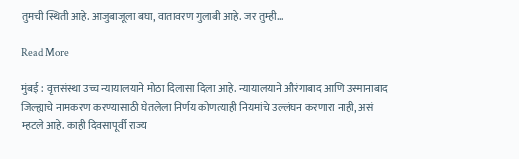तुमची स्थिती आहे. आजुबाजूला बघा, वातावरण गुलाबी आहे. जर तुम्ही…

Read More

मुंबई : वृत्तसंस्था उच्च न्यायालयाने मोठा दिलासा दिला आहे. न्यायालयाने औरंगाबाद आणि उस्मानाबाद जिल्ह्याचे नामकरण करण्यासाठी घेतलेला निर्णय कोणत्याही नियमांचे उल्लंघन करणारा नाही, असं म्हटले आहे. काही दिवसापूर्वी राज्य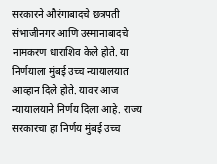सरकारने औरंगाबादचे छत्रपती संभाजीनगर आणि उस्मानाबादचे नामकरण धाराशिव केले होते. या निर्णयाला मुंबई उच्च न्यायालयात आव्हान दिले होते. यावर आज न्यायालयाने निर्णय दिला आहे. राज्य सरकारचा हा निर्णय मुंबई उच्च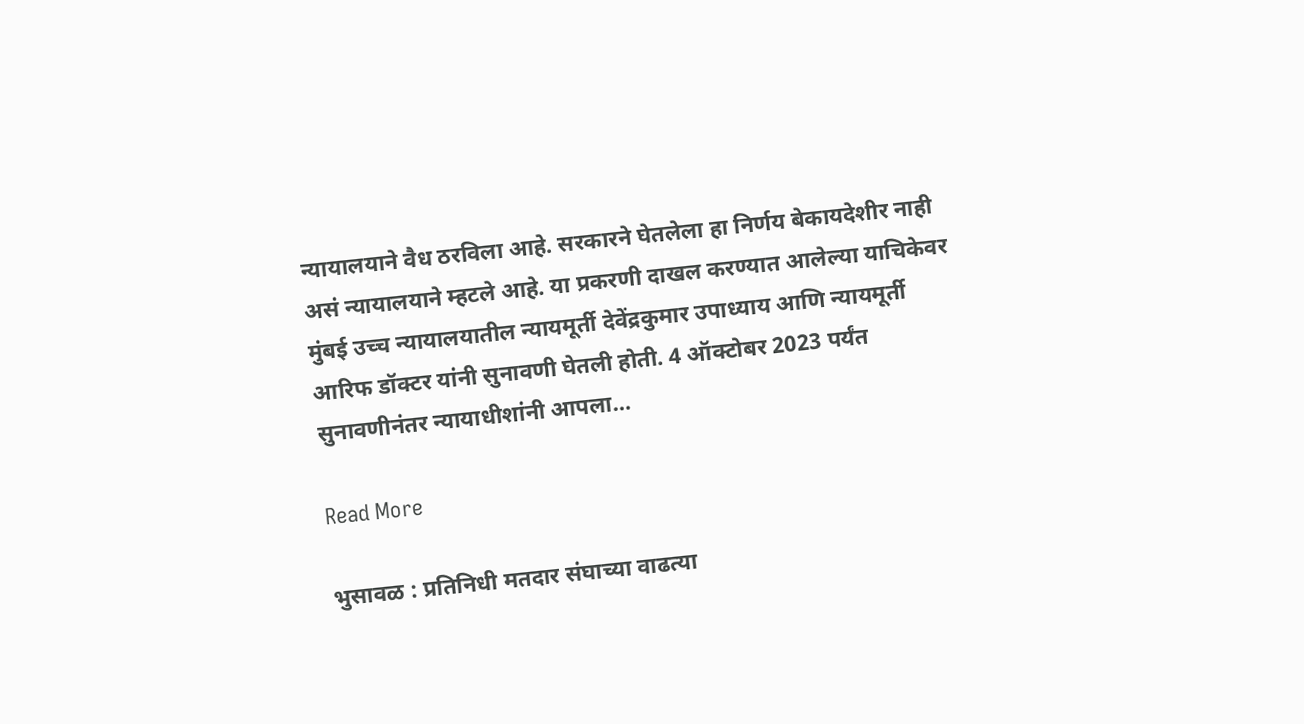न्यायालयाने वैध ठरविला आहे. सरकारने घेतलेला हा निर्णय बेकायदेशीर नाही असं न्यायालयाने म्हटले आहे. या प्रकरणी दाखल करण्यात आलेल्या याचिकेवर मुंबई उच्च न्यायालयातील न्यायमूर्ती देवेंद्रकुमार उपाध्याय आणि न्यायमूर्ती आरिफ डॉक्टर यांनी सुनावणी घेतली होती. 4 ऑक्टोबर 2023 पर्यंत सुनावणीनंतर न्यायाधीशांनी आपला…

Read More

भुसावळ : प्रतिनिधी मतदार संघाच्या वाढत्या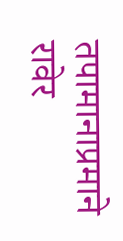तपामानाप्रमाने रावेर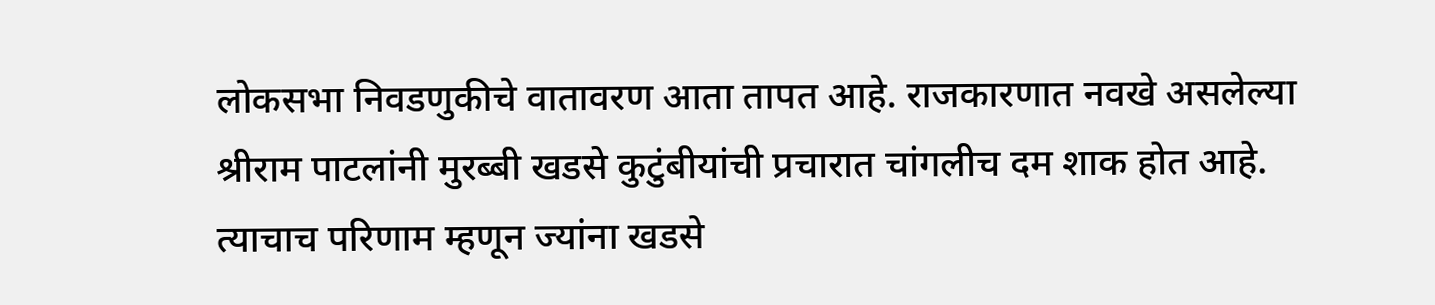लोकसभा निवडणुकीचे वातावरण आता तापत आहे. राजकारणात नवखे असलेल्या श्रीराम पाटलांनी मुरब्बी खडसे कुटुंबीयांची प्रचारात चांगलीच दम शाक होत आहे. त्याचाच परिणाम म्हणून ज्यांना खडसे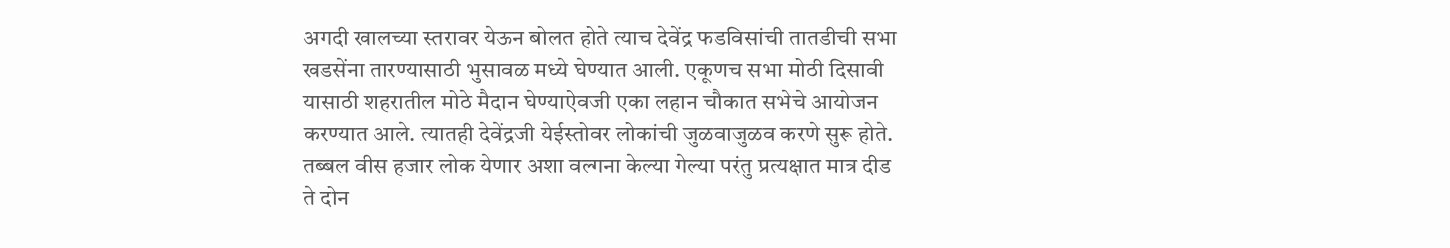अगदी खालच्या स्तरावर येऊन बोलत होते त्याच देवेंद्र फडविसांची तातडीची सभा खडसेंना तारण्यासाठी भुसावळ मध्ये घेण्यात आली. एकूणच सभा मोठी दिसावी यासाठी शहरातील मोठे मैदान घेण्याऐवजी एका लहान चौकात सभेचे आयोजन करण्यात आले. त्यातही देवेंद्रजी येईस्तोवर लोकांची जुळवाजुळव करणे सुरू होते. तब्बल वीस हजार लोक येणार अशा वल्गना केल्या गेल्या परंतु प्रत्यक्षात मात्र दीड ते दोन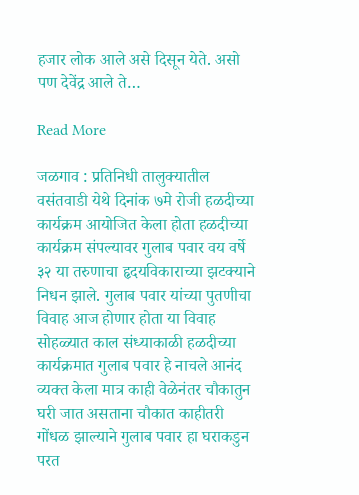हजार लोक आले असे दिसून येते. असो पण देवेंद्र आले ते…

Read More

जळगाव : प्रतिनिधी तालुक्यातील वसंतवाडी येथे दिनांक ७मे रोजी हळदीच्या कार्यक्रम आयोजित केला होता हळदीच्या कार्यक्रम संपल्यावर गुलाब पवार वय वर्षे ३२ या तरुणाचा हृदयविकाराच्या झटक्याने निधन झाले. गुलाब पवार यांच्या पुतणीचा विवाह आज होणार होता या विवाह सोहळ्यात काल संध्याकाळी हळदीच्या कार्यक्रमात गुलाब पवार हे नाचले आनंद व्यक्त केला मात्र काही वेळेनंतर चौकातुन घरी जात असताना चौकात काहीतरी गोंधळ झाल्याने गुलाब पवार हा घराकडुन परत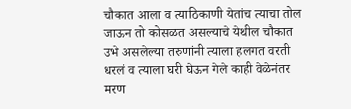चौकात आला व त्याठिकाणी येतांच त्याचा तोल जाऊन तो कोसळत असल्याचे येथील चौकात उभे असलेल्या तरुणांनी त्याला हलगत वरती धरलं व त्याला घरी घेऊन गेले काही वेळेनंतर मरण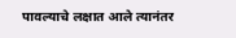पावल्याचे लक्षात आले त्यानंतर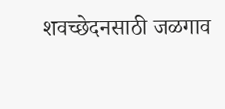शवच्छेदनसाठी जळगाव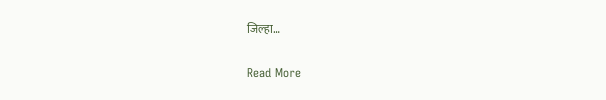जिल्हा…

Read More